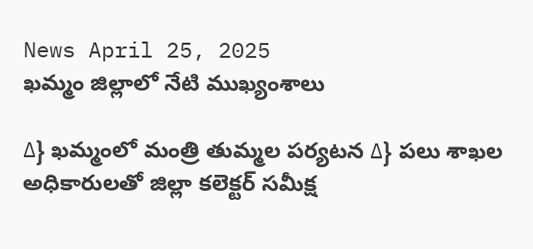News April 25, 2025
ఖమ్మం జిల్లాలో నేటి ముఖ్యంశాలు

∆} ఖమ్మంలో మంత్రి తుమ్మల పర్యటన ∆} పలు శాఖల అధికారులతో జిల్లా కలెక్టర్ సమీక్ష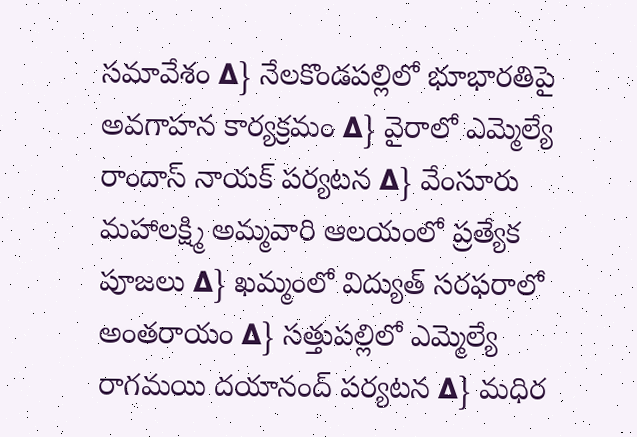సమావేశం ∆} నేలకొండపల్లిలో భూభారతిపై అవగాహన కార్యక్రమం ∆} వైరాలో ఎమ్మెల్యే రాందాస్ నాయక్ పర్యటన ∆} వేంసూరు మహాలక్ష్మి అమ్మవారి ఆలయంలో ప్రత్యేక పూజలు ∆} ఖమ్మంలో విద్యుత్ సరఫరాలో అంతరాయం ∆} సత్తుపల్లిలో ఎమ్మెల్యే రాగమయి దయానంద్ పర్యటన ∆} మధిర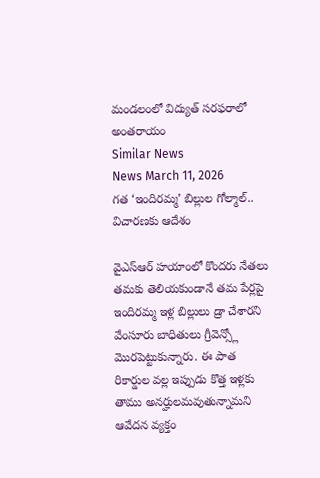మండలంలో విద్యుత్ సరఫరాలో అంతరాయం
Similar News
News March 11, 2026
గత ‘ఇందిరమ్మ’ బిల్లుల గోల్మాల్.. విచారణకు ఆదేశం

వైఎస్ఆర్ హయాంలో కొందరు నేతలు తమకు తెలియకుండానే తమ పేర్లపై ఇందిరమ్మ ఇళ్ల బిల్లులు డ్రా చేశారని వేంసూరు బాధితులు గ్రీవెన్స్లో మొరపెట్టుకున్నారు. ఈ పాత రికార్డుల వల్ల ఇప్పుడు కొత్త ఇళ్లకు తాము అనర్హులమవుతున్నామని ఆవేదన వ్యక్తం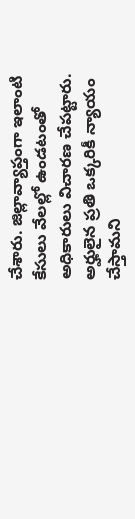చేశారు. జిల్లావ్యాప్తంగా ఇలాంటి కేసులు వేలల్లో ఉండటంతో అధికారులు విచారణ చేపట్టారు. అర్హులైన ప్రతి ఒక్కరికీ న్యాయం చేస్తామని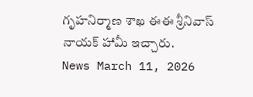గృహనిర్మాణ శాఖ ఈఈ శ్రీనివాస్ నాయక్ హామీ ఇచ్చారు.
News March 11, 2026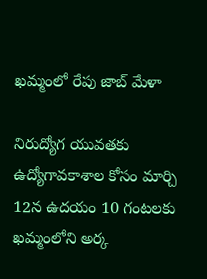ఖమ్మంలో రేపు జాబ్ మేళా

నిరుద్యోగ యువతకు ఉద్యోగావకాశాల కోసం మార్చి 12న ఉదయం 10 గంటలకు ఖమ్మంలోని అర్క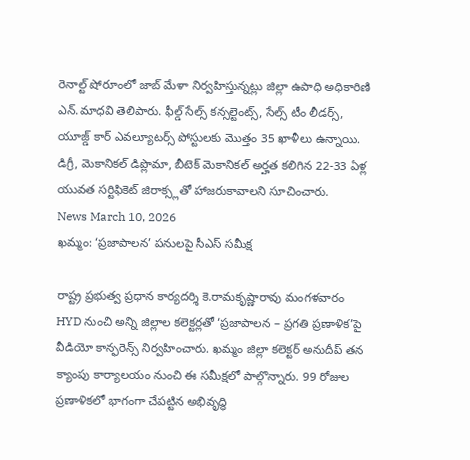రెనాల్ట్ షోరూంలో జాబ్ మేళా నిర్వహిస్తున్నట్లు జిల్లా ఉపాధి అధికారిణి ఎన్.మాధవి తెలిపారు. ఫీల్డ్ సేల్స్ కన్సల్టెంట్స్, సేల్స్ టీం లీడర్స్, యూజ్డ్ కార్ ఎవల్యూటర్స్ పోస్టులకు మొత్తం 35 ఖాళీలు ఉన్నాయి. డిగ్రీ, మెకానికల్ డిప్లొమా, బీటెక్ మెకానికల్ అర్హత కలిగిన 22-33 ఏళ్ల యువత సర్టిఫికెట్ జిరాక్స్లతో హాజరుకావాలని సూచించారు.
News March 10, 2026
ఖమ్మం: ‘ప్రజాపాలన’ పనులపై సీఎస్ సమీక్ష

రాష్ట్ర ప్రభుత్వ ప్రధాన కార్యదర్శి కె.రామకృష్ణారావు మంగళవారం HYD నుంచి అన్ని జిల్లాల కలెక్టర్లతో ‘ప్రజాపాలన – ప్రగతి ప్రణాళిక’పై వీడియో కాన్ఫరెన్స్ నిర్వహించారు. ఖమ్మం జిల్లా కలెక్టర్ అనుదీప్ తన క్యాంపు కార్యాలయం నుంచి ఈ సమీక్షలో పాల్గొన్నారు. 99 రోజుల ప్రణాళికలో భాగంగా చేపట్టిన అభివృద్ధి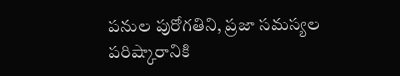పనుల పురోగతిని, ప్రజా సమస్యల పరిష్కారానికి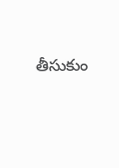తీసుకుం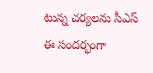టున్న చర్యలను సీఎస్ ఈ సందర్భంగా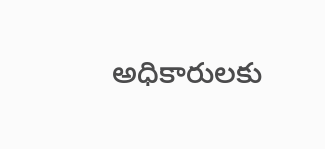అధికారులకు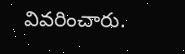వివరించారు.